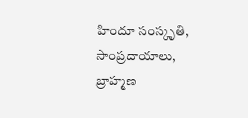హిందూ సంస్కృతి, సాంప్రదాయాలు, బ్రాహ్మణ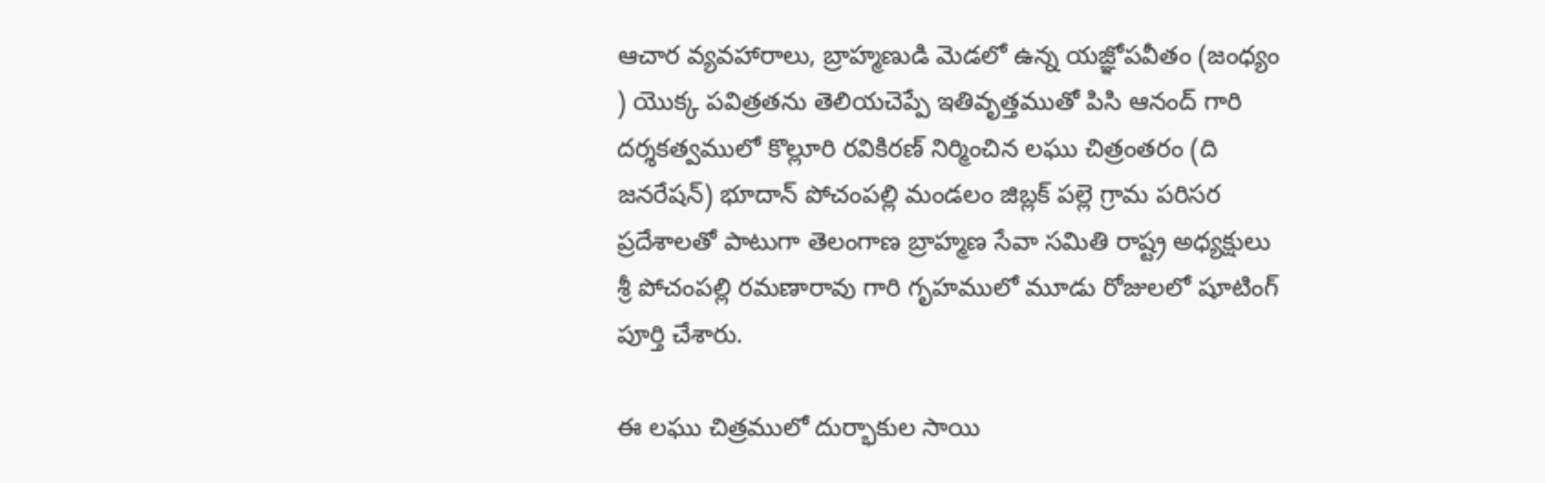ఆచార వ్యవహారాలు, బ్రాహ్మణుడి మెడలో ఉన్న యజ్ఞోపవీతం (జంధ్యం ) యొక్క పవిత్రతను తెలియచెప్పే ఇతివృత్తముతో పిసి ఆనంద్ గారి దర్శకత్వములో కొల్లూరి రవికిరణ్ నిర్మించిన లఘు చిత్రంతరం (ది జనరేషన్) భూదాన్ పోచంపల్లి మండలం జిబ్లక్ పల్లె గ్రామ పరిసర ప్రదేశాలతో పాటుగా తెలంగాణ బ్రాహ్మణ సేవా సమితి రాష్ట్ర అధ్యక్షులు శ్రీ పోచంపల్లి రమణారావు గారి గృహములో మూడు రోజులలో షూటింగ్ పూర్తి చేశారు.

ఈ లఘు చిత్రములో దుర్భాకుల సాయి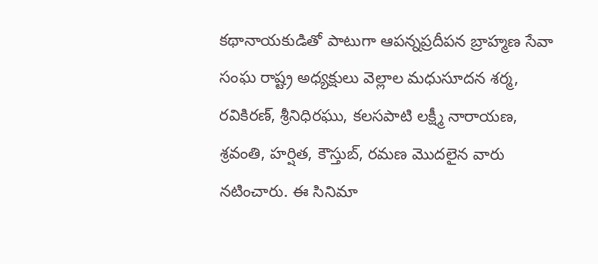కథానాయకుడితో పాటుగా ఆపన్నప్రదీపన బ్రాహ్మణ సేవా సంఘ రాష్ట్ర అధ్యక్షులు వెల్లాల మధుసూదన శర్మ, రవికిరణ్, శ్రీనిధిరఘు, కలసపాటి లక్ష్మీ నారాయణ, శ్రవంతి, హర్షిత, కౌస్తుబ్, రమణ మొదలైన వారు నటించారు. ఈ సినిమా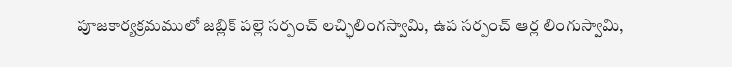పూజకార్యక్రమములో జబ్లిక్ పల్లె సర్పంచ్ లచ్ఛిలింగస్వామి, ఉప సర్పంచ్ ఆర్ల లింగుస్వామి,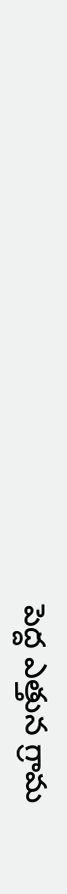పెద్ద ఎత్తున గ్రామ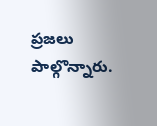ప్రజలు పాల్గొన్నారు.